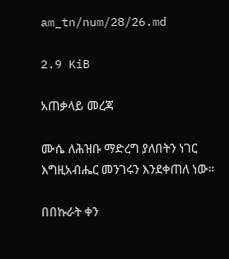am_tn/num/28/26.md

2.9 KiB

አጠቃላይ መረጃ

ሙሴ ለሕዝቡ ማድረግ ያለበትን ነገር እግዚአብሔር መንገሩን እንደቀጠለ ነው፡፡

በበኩራት ቀን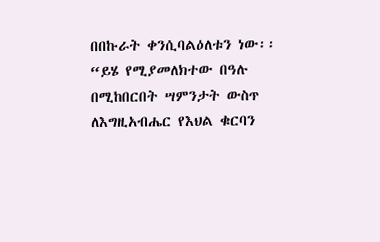በበኩራት ቀንሲባልዕለቱን ነው፡፡“ይሄ የሚያመለክተው በዓሉ በሚከበርበት ሣምንታት ውስጥ ለእግዚአብሔር የእህል ቁርባን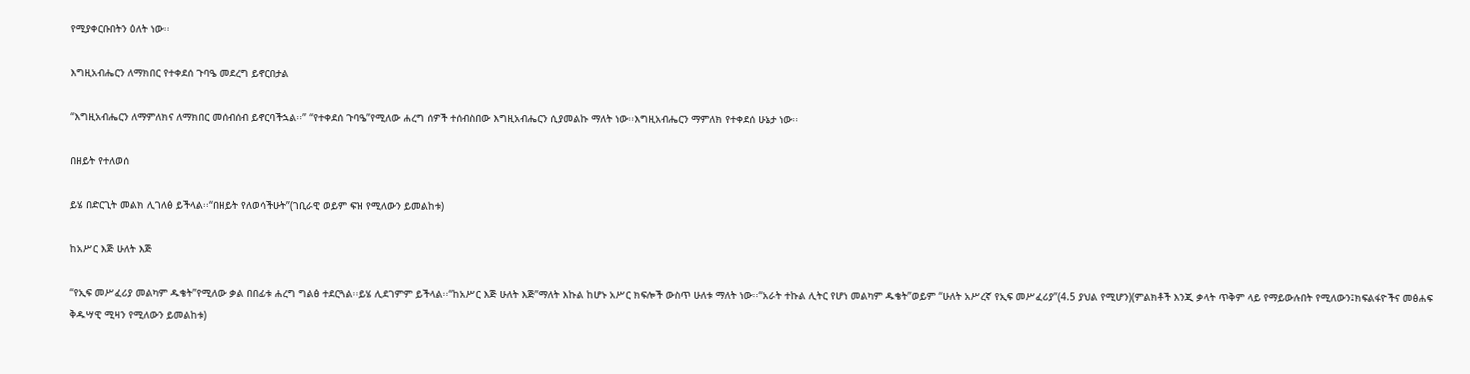የሚያቀርቡበትን ዕለት ነው፡፡

እግዚአብሔርን ለማክበር የተቀደሰ ጉባዔ መደረግ ይኖርበታል

“እግዚአብሔርን ለማምለክና ለማክበር መሰብሰብ ይኖርባችኋል፡፡” “የተቀደሰ ጉባዔ”የሚለው ሐረግ ሰዎች ተሰብስበው እግዚአብሔርን ሲያመልኩ ማለት ነው፡፡እግዚአብሔርን ማምለክ የተቀደሰ ሁኔታ ነው፡፡

በዘይት የተለወሰ

ይሄ በድርጊት መልክ ሊገለፅ ይችላል፡፡“በዘይት የለወሳችሁት”(ገቢራዊ ወይም ፍዝ የሚለውን ይመልከቱ)

ከአሥር እጅ ሁለት እጅ

“የኢፍ መሥፈሪያ መልካም ዱቄት”የሚለው ቃል በበፊቱ ሐረግ ግልፅ ተደርጓል፡፡ይሄ ሊደገምም ይችላል፡፡“ከአሥር እጅ ሁለት እጅ”ማለት እኩል ከሆኑ አሥር ክፍሎች ውስጥ ሁለቱ ማለት ነው፡፡“አራት ተኩል ሊትር የሆነ መልካም ዱቄት”ወይም “ሁለት አሥረኛ የኢፍ መሥፈሪያ”(4.5 ያህል የሚሆን)(ምልክቶች እንጂ ቃላት ጥቅም ላይ የማይውሉበት የሚለውን፤ክፍልፋዮችና መፅሐፍ ቅዱሣዊ ሚዛን የሚለውን ይመልከቱ)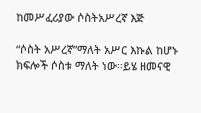ከመሥፈሪያው ሶስትአሥረኛ እጅ

“ሶስት አሥረኛ”ማለት አሥር እኩል ከሆኑ ክፍሎች ሶስቱ ማለት ነው፡፡ይሄ ዘመናዊ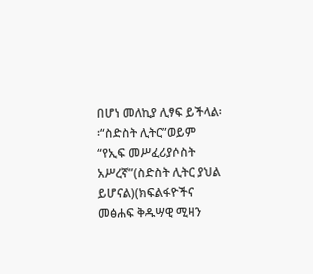በሆነ መለኪያ ሊፃፍ ይችላል፡፡“ስድስት ሊትር”ወይም “የኢፍ መሥፈሪያሶስት አሥረኛ”(ስድስት ሊትር ያህል ይሆናል)(ክፍልፋዮችና መፅሐፍ ቅዱሣዊ ሚዛን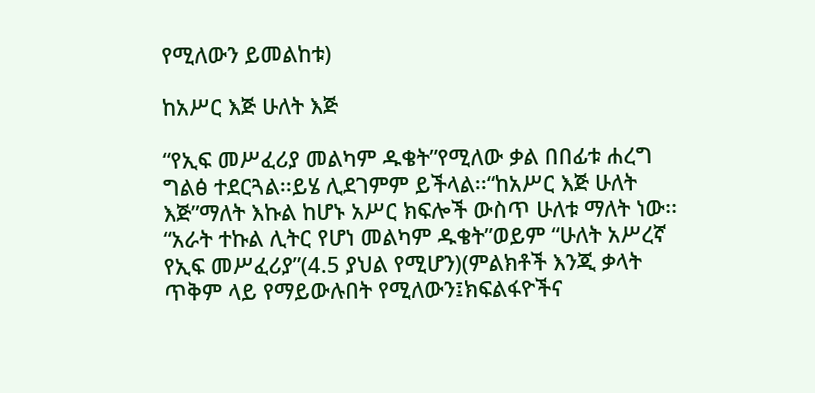የሚለውን ይመልከቱ)

ከአሥር እጅ ሁለት እጅ

“የኢፍ መሥፈሪያ መልካም ዱቄት”የሚለው ቃል በበፊቱ ሐረግ ግልፅ ተደርጓል፡፡ይሄ ሊደገምም ይችላል፡፡“ከአሥር እጅ ሁለት እጅ”ማለት እኩል ከሆኑ አሥር ክፍሎች ውስጥ ሁለቱ ማለት ነው፡፡“አራት ተኩል ሊትር የሆነ መልካም ዱቄት”ወይም “ሁለት አሥረኛ የኢፍ መሥፈሪያ”(4.5 ያህል የሚሆን)(ምልክቶች እንጂ ቃላት ጥቅም ላይ የማይውሉበት የሚለውን፤ክፍልፋዮችና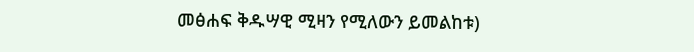መፅሐፍ ቅዱሣዊ ሚዛን የሚለውን ይመልከቱ)